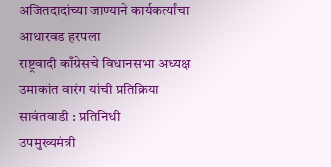अजितदादांच्या जाण्याने कार्यकर्त्यांचा आधारवड हरपला
राष्ट्रवादी काँग्रेसचे विधानसभा अध्यक्ष उमाकांत वारंग यांची प्रतिक्रिया
सावंतवाडी : प्रतिनिधी
उपमुख्यमंत्री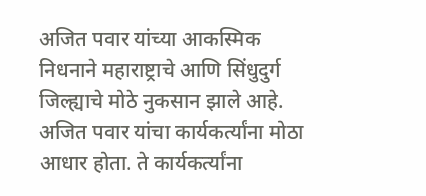अजित पवार यांच्या आकस्मिक निधनाने महाराष्ट्राचे आणि सिंधुदुर्ग जिल्ह्याचे मोठे नुकसान झाले आहे. अजित पवार यांचा कार्यकर्त्यांना मोठा आधार होता. ते कार्यकर्त्यांना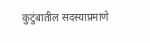कुटुंबातील सदस्याप्रमाणे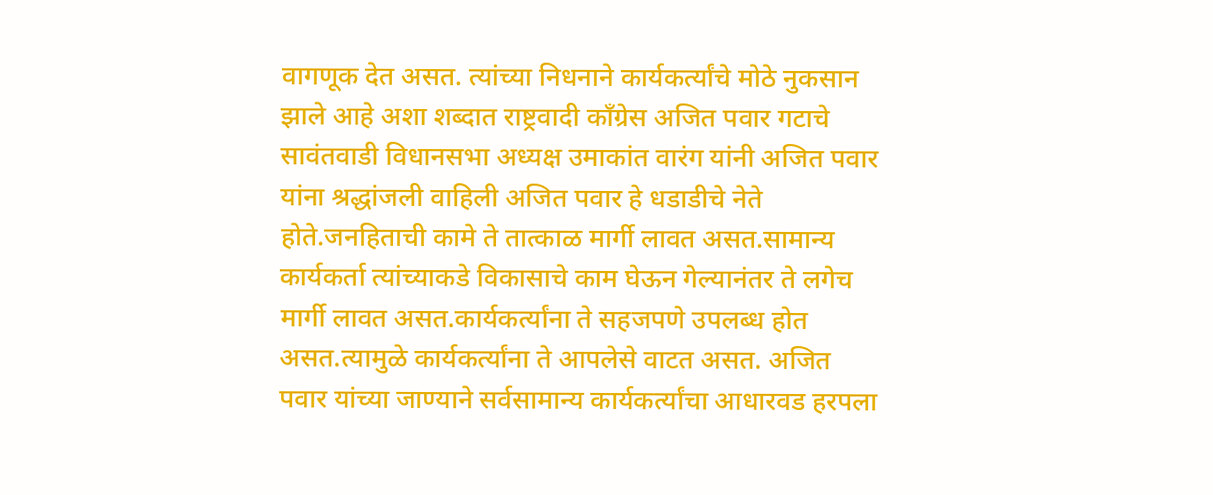वागणूक देत असत. त्यांच्या निधनाने कार्यकर्त्यांचे मोठे नुकसान झाले आहे अशा शब्दात राष्ट्रवादी काँग्रेस अजित पवार गटाचे सावंतवाडी विधानसभा अध्यक्ष उमाकांत वारंग यांनी अजित पवार यांना श्रद्धांजली वाहिली अजित पवार हे धडाडीचे नेते होते.जनहिताची कामे ते तात्काळ मार्गी लावत असत.सामान्य कार्यकर्ता त्यांच्याकडे विकासाचे काम घेऊन गेल्यानंतर ते लगेच मार्गी लावत असत.कार्यकर्त्यांना ते सहजपणे उपलब्ध होत असत.त्यामुळे कार्यकर्त्यांना ते आपलेसे वाटत असत. अजित पवार यांच्या जाण्याने सर्वसामान्य कार्यकर्त्यांचा आधारवड हरपला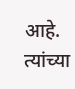आहे. त्यांच्या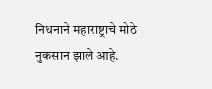निधनाने महाराष्ट्राचे मोठे नुकसान झाले आहे.